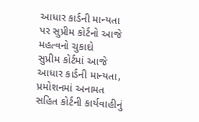આધાર કાર્ડની માન્યતા પર સુપ્રીમ કોર્ટનો આજે મહત્વનો ચુકાદો
સુપ્રીમ કોર્ટમાં આજે આધાર કાર્ડની માન્યતા, પ્રમોશનમાં અનામત સહિત કોર્ટની કાર્યવાહીનું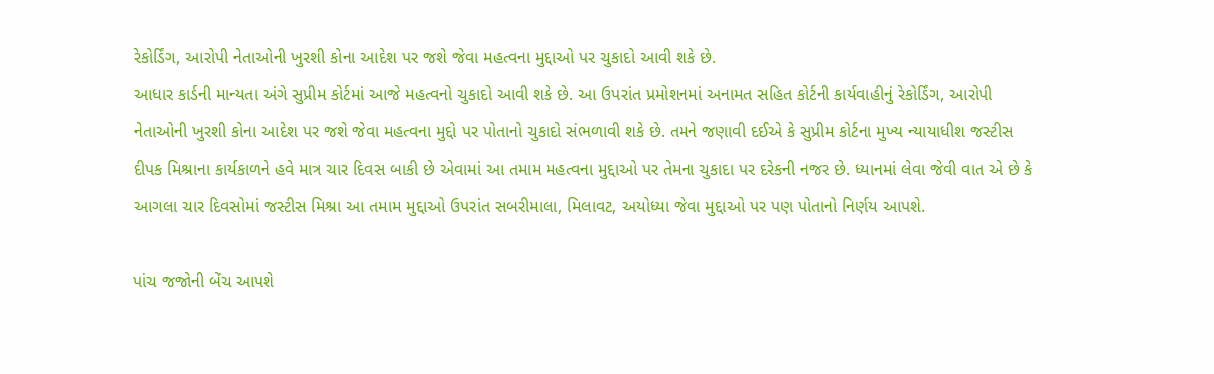રેકોર્ડિંગ, આરોપી નેતાઓની ખુરશી કોના આદેશ પર જશે જેવા મહત્વના મુદ્દાઓ પર ચુકાદો આવી શકે છે.
આધાર કાર્ડની માન્યતા અંગે સુપ્રીમ કોર્ટમાં આજે મહત્વનો ચુકાદો આવી શકે છે. આ ઉપરાંત પ્રમોશનમાં અનામત સહિત કોર્ટની કાર્યવાહીનું રેકોર્ડિંગ, આરોપી નેતાઓની ખુરશી કોના આદેશ પર જશે જેવા મહત્વના મુદ્દો પર પોતાનો ચુકાદો સંભળાવી શકે છે. તમને જણાવી દઈએ કે સુપ્રીમ કોર્ટના મુખ્ય ન્યાયાધીશ જસ્ટીસ દીપક મિશ્રાના કાર્યકાળને હવે માત્ર ચાર દિવસ બાકી છે એવામાં આ તમામ મહત્વના મુદ્દાઓ પર તેમના ચુકાદા પર દરેકની નજર છે. ધ્યાનમાં લેવા જેવી વાત એ છે કે આગલા ચાર દિવસોમાં જસ્ટીસ મિશ્રા આ તમામ મુદ્દાઓ ઉપરાંત સબરીમાલા, મિલાવટ, અયોધ્યા જેવા મુદ્દાઓ પર પણ પોતાનો નિર્ણય આપશે.

પાંચ જજોની બેંચ આપશે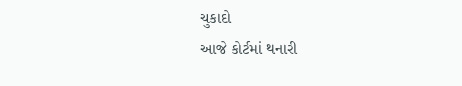ચુકાદો
આજે કોર્ટમાં થનારી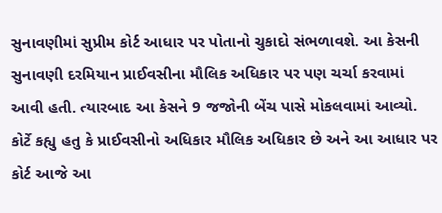સુનાવણીમાં સુપ્રીમ કોર્ટ આધાર પર પોતાનો ચુકાદો સંભળાવશે. આ કેસની સુનાવણી દરમિયાન પ્રાઈવસીના મૌલિક અધિકાર પર પણ ચર્ચા કરવામાં આવી હતી. ત્યારબાદ આ કેસને 9 જજોની બેંચ પાસે મોકલવામાં આવ્યો. કોર્ટે કહ્યુ હતુ કે પ્રાઈવસીનો અધિકાર મૌલિક અધિકાર છે અને આ આધાર પર કોર્ટ આજે આ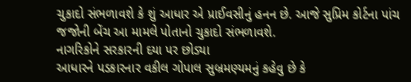ચુકાદો સંભળાવશે કે શું આધાર એ પ્રાઈવસીનું હનન છે. આજે સુપ્રિમ કોર્ટના પાંચ જજોની બેંચ આ મામલે પોતાનો ચુકાદો સંભળાવશે.
નાગરિકોને સરકારની દયા પર છોડ્યા
આધારને પડકારનાર વકીલ ગોપાલ સુબ્રમણ્યમનું કહેવુ છે કે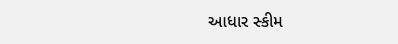આધાર સ્કીમ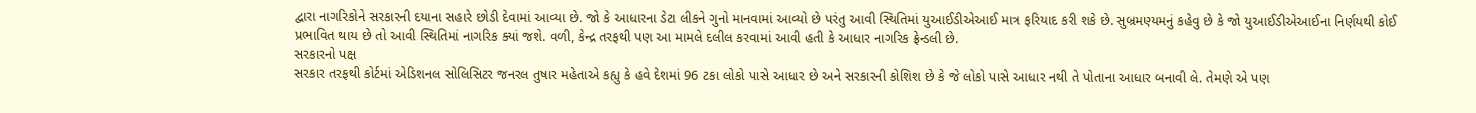દ્વારા નાગરિકોને સરકારની દયાના સહારે છોડી દેવામાં આવ્યા છે. જો કે આધારના ડેટા લીકને ગુનો માનવામાં આવ્યો છે પરંતુ આવી સ્થિતિમાં યુઆઈડીએઆઈ માત્ર ફરિયાદ કરી શકે છે. સુબ્રમણ્યમનું કહેવુ છે કે જો યુઆઈડીએઆઈના નિર્ણયથી કોઈ પ્રભાવિત થાય છે તો આવી સ્થિતિમાં નાગરિક ક્યાં જશે. વળી, કેન્દ્ર તરફથી પણ આ મામલે દલીલ કરવામાં આવી હતી કે આધાર નાગરિક ફ્રેન્ડલી છે.
સરકારનો પક્ષ
સરકાર તરફથી કોર્ટમાં એડિશનલ સોલિસિટર જનરલ તુષાર મહેતાએ કહ્યુ કે હવે દેશમાં 96 ટકા લોકો પાસે આધાર છે અને સરકારની કોશિશ છે કે જે લોકો પાસે આધાર નથી તે પોતાના આધાર બનાવી લે. તેમણે એ પણ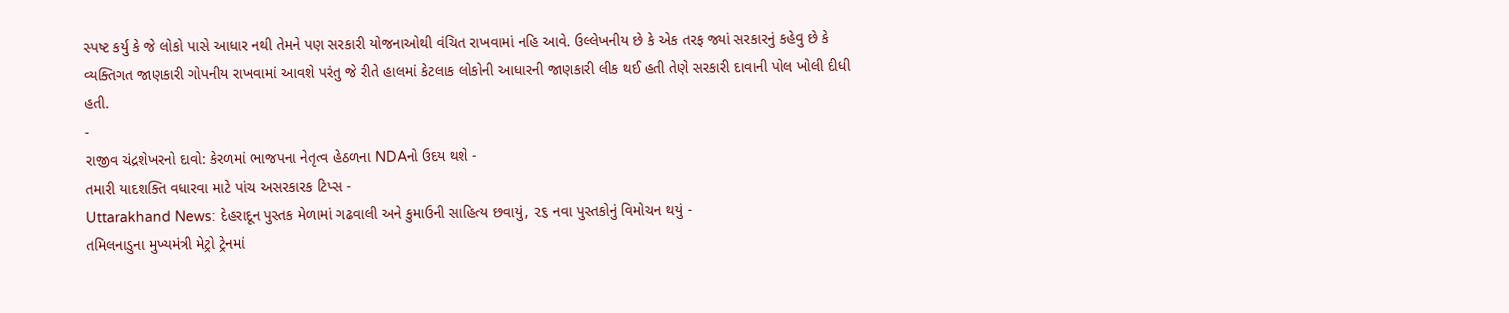સ્પષ્ટ કર્યુ કે જે લોકો પાસે આધાર નથી તેમને પણ સરકારી યોજનાઓથી વંચિત રાખવામાં નહિ આવે. ઉલ્લેખનીય છે કે એક તરફ જ્યાં સરકારનું કહેવુ છે કે વ્યક્તિગત જાણકારી ગોપનીય રાખવામાં આવશે પરંતુ જે રીતે હાલમાં કેટલાક લોકોની આધારની જાણકારી લીક થઈ હતી તેણે સરકારી દાવાની પોલ ખોલી દીધી હતી.
-
રાજીવ ચંદ્રશેખરનો દાવો: કેરળમાં ભાજપના નેતૃત્વ હેઠળના NDAનો ઉદય થશે -
તમારી યાદશક્તિ વધારવા માટે પાંચ અસરકારક ટિપ્સ -
Uttarakhand News: દેહરાદૂન પુસ્તક મેળામાં ગઢવાલી અને કુમાઉની સાહિત્ય છવાયું, ૨૬ નવા પુસ્તકોનું વિમોચન થયું -
તમિલનાડુના મુખ્યમંત્રી મેટ્રો ટ્રેનમાં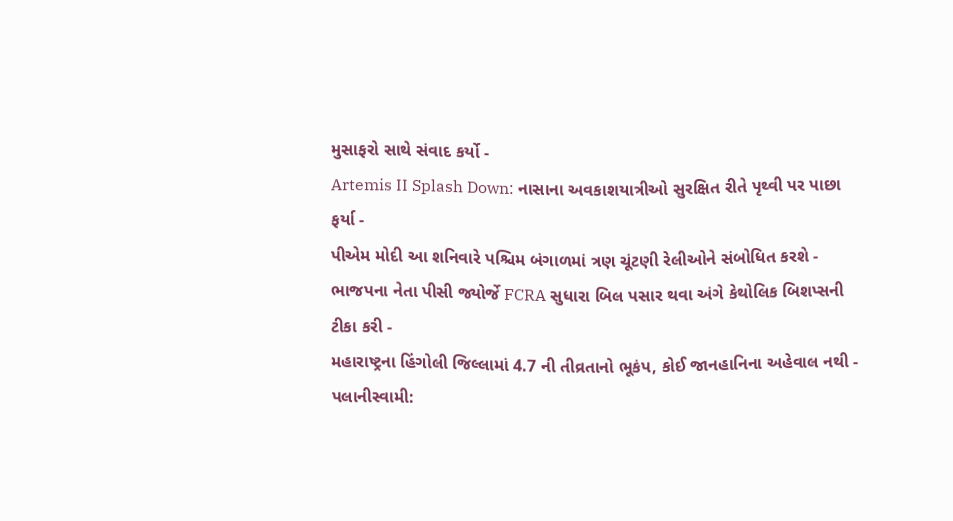મુસાફરો સાથે સંવાદ કર્યો -
Artemis II Splash Down: નાસાના અવકાશયાત્રીઓ સુરક્ષિત રીતે પૃથ્વી પર પાછા ફર્યા -
પીએમ મોદી આ શનિવારે પશ્ચિમ બંગાળમાં ત્રણ ચૂંટણી રેલીઓને સંબોધિત કરશે -
ભાજપના નેતા પીસી જ્યોર્જે FCRA સુધારા બિલ પસાર થવા અંગે કેથોલિક બિશપ્સની ટીકા કરી -
મહારાષ્ટ્રના હિંગોલી જિલ્લામાં 4.7 ની તીવ્રતાનો ભૂકંપ, કોઈ જાનહાનિના અહેવાલ નથી -
પલાનીસ્વામી: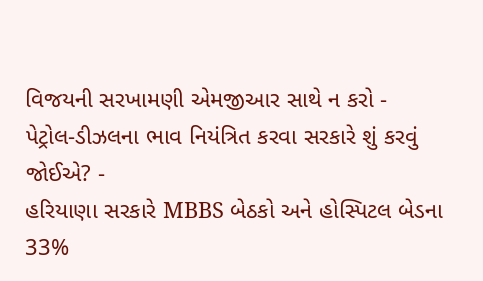વિજયની સરખામણી એમજીઆર સાથે ન કરો -
પેટ્રોલ-ડીઝલના ભાવ નિયંત્રિત કરવા સરકારે શું કરવું જોઈએ? -
હરિયાણા સરકારે MBBS બેઠકો અને હોસ્પિટલ બેડના 33%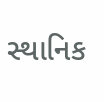સ્થાનિક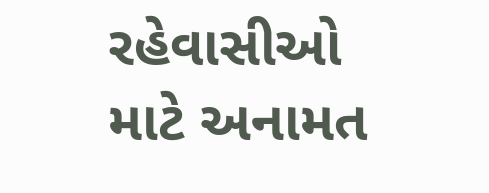રહેવાસીઓ માટે અનામત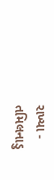રાખ્યા -
તમિલનાડુ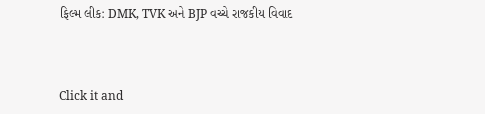ફિલ્મ લીક: DMK, TVK અને BJP વચ્ચે રાજકીય વિવાદ



Click it and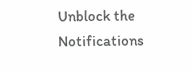Unblock the Notifications